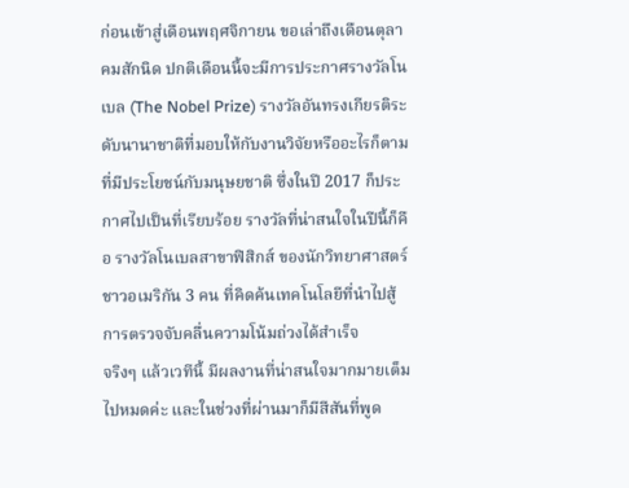ก่อนเข้าสู่เดือนพฤศจิกายน ขอเล่าถึงเดือนตุลาคมสักนิด ปกติเดือนนี้จะมีการประกาศรางวัลโนเบล (The Nobel Prize) รางวัลอันทรงเกียรติระดับนานาชาติที่มอบให้กับงานวิจัยหรืออะไรก็ตามที่มีประโยชน์กับมนุษยชาติ ซึ่งในปี 2017 ก็ประกาศไปเป็นที่เรียบร้อย รางวัลที่น่าสนใจในปีนี้ก็คือ รางวัลโนเบลสาขาฟิสิกส์ ของนักวิทยาศาสตร์ชาวอเมริกัน 3 คน ที่คิดค้นเทคโนโลยีที่นำไปสู้การตรวจจับคลื่นความโน้มถ่วงได้สำเร็จ
จริงๆ แล้วเวทีนี้ มีผลงานที่น่าสนใจมากมายเต็มไปหมดค่ะ และในช่วงที่ผ่านมาก็มีสีสันที่พูด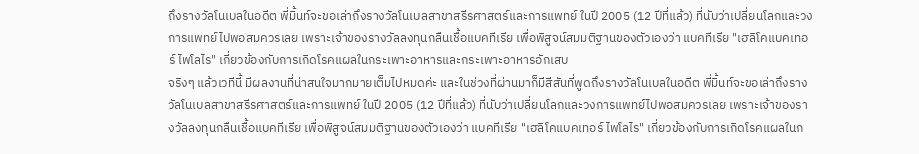ถึงรางวัลโนเบลในอดีต พี่มิ้นท์จะขอเล่าถึงรางวัลโนเบลสาขาสรีรศาสตร์และการแพทย์ ในปี 2005 (12 ปีที่แล้ว) ที่นับว่าเปลี่ยนโลกและวงการแพทย์ไปพอสมควรเลย เพราะเจ้าของรางวัลลงทุนกลืนเชื้อแบคทีเรีย เพื่อพิสูจน์สมมติฐานของตัวเองว่า แบคทีเรีย "เฮลิโคแบคเทอร์ ไพโลไร" เกี่ยวข้องกับการเกิดโรคแผลในกระเพาะอาหารและกระเพาะอาหารอักเสบ
จริงๆ แล้วเวทีนี้ มีผลงานที่น่าสนใจมากมายเต็มไปหมดค่ะ และในช่วงที่ผ่านมาก็มีสีสันที่พูดถึงรางวัลโนเบลในอดีต พี่มิ้นท์จะขอเล่าถึงรางวัลโนเบลสาขาสรีรศาสตร์และการแพทย์ ในปี 2005 (12 ปีที่แล้ว) ที่นับว่าเปลี่ยนโลกและวงการแพทย์ไปพอสมควรเลย เพราะเจ้าของรางวัลลงทุนกลืนเชื้อแบคทีเรีย เพื่อพิสูจน์สมมติฐานของตัวเองว่า แบคทีเรีย "เฮลิโคแบคเทอร์ ไพโลไร" เกี่ยวข้องกับการเกิดโรคแผลในก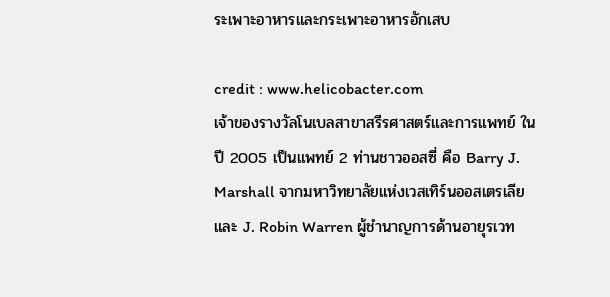ระเพาะอาหารและกระเพาะอาหารอักเสบ

credit : www.helicobacter.com
เจ้าของรางวัลโนเบลสาขาสรีรศาสตร์และการแพทย์ ในปี 2005 เป็นแพทย์ 2 ท่านชาวออสซี่ คือ Barry J. Marshall จากมหาวิทยาลัยแห่งเวสเทิร์นออสเตรเลีย และ J. Robin Warren ผู้ชำนาญการด้านอายุรเวท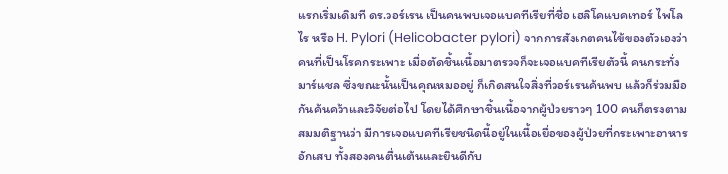แรกเริ่มเดิมที ดร.วอร์เรน เป็นคนพบเจอแบคทีเรียที่ชื่อ เฮลิโคแบคเทอร์ ไพโลไร หรือ H. Pylori (Helicobacter pylori) จากการสังเกตคนไข้ของตัวเองว่า คนที่เป็นโรคกระเพาะ เมื่อตัดชิ้นเนื้อมาตรวจก็จะเจอแบคทีเรียตัวนี้ คนกระทั่งมาร์แชล ซึ่งขณะนั้นเป็นคุณหมออยู่ ก็เกิดสนใจสิ่งที่วอร์เรนค้นพบ แล้วก็ร่วมมือกันค้นคว้าและวิจัยต่อไป โดยได้ศึกษาชิ้นเนื้อจากผู้ป่วยราวๆ 100 คนก็ตรงตามสมมติฐานว่า มีการเจอแบคทีเรียชนิดนี้อยู่ในเนื้อเยื่อของผู้ป่วยที่กระเพาะอาหารอักเสบ ทั้งสองคนตื่นเต้นและยินดีกับ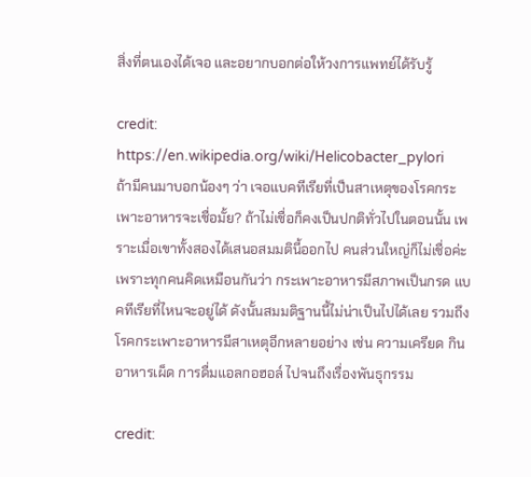สิ่งที่ตนเองได้เจอ และอยากบอกต่อให้วงการแพทย์ได้รับรู้

credit: https://en.wikipedia.org/wiki/Helicobacter_pylori
ถ้ามีคนมาบอกน้องๆ ว่า เจอแบคทีเรียที่เป็นสาเหตุของโรคกระเพาะอาหารจะเชื่อมั้ย? ถ้าไม่เชื่อก็คงเป็นปกติทั่วไปในตอนนั้น เพราะเมื่อเขาทั้งสองได้เสนอสมมตินี้ออกไป คนส่วนใหญ่ก็ไม่เชื่อค่ะ เพราะทุกคนคิดเหมือนกันว่า กระเพาะอาหารมีสภาพเป็นกรด แบคทีเรียที่ไหนจะอยู่ได้ ดังนั้นสมมติฐานนี้ไม่น่าเป็นไปได้เลย รวมถึงโรคกระเพาะอาหารมีสาเหตุอีกหลายอย่าง เช่น ความเครียด กินอาหารเผ็ด การดื่มแอลกอฮอล์ ไปจนถึงเรื่องพันธุกรรม

credit: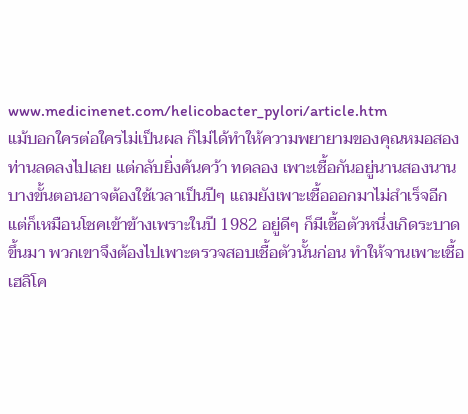www.medicinenet.com/helicobacter_pylori/article.htm
แม้บอกใครต่อใครไม่เป็นผล ก็ไม่ได้ทำให้ความพยายามของคุณหมอสองท่านลดลงไปเลย แต่กลับยิ่งค้นคว้า ทดลอง เพาะเชื้อกันอยู่นานสองนาน บางขั้นตอนอาจต้องใช้เวลาเป็นปีๆ แถมยังเพาะเชื้อออกมาไม่สำเร็จอีก แต่ก็เหมือนโชคเข้าข้างเพราะในปี 1982 อยู่ดีๆ ก็มีเชื้อตัวหนึ่งเกิดระบาดขึ้นมา พวกเขาจึงต้องไปเพาะตรวจสอบเชื้อตัวนั้นก่อน ทำให้จานเพาะเชื้อเฮลิโค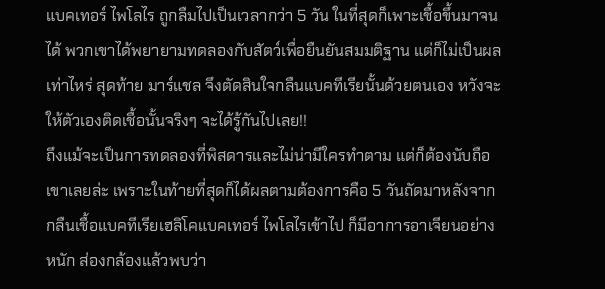แบคเทอร์ ไพโลไร ถูกลืมไปเป็นเวลากว่า 5 วัน ในที่สุดก็เพาะเชื้อขึ้นมาจนได้ พวกเขาได้พยายามทดลองกับสัตว์เพื่อยืนยันสมมติฐาน แต่ก็ไม่เป็นผลเท่าไหร่ สุดท้าย มาร์แชล จึงตัดสินใจกลืนแบคทีเรียนั้นด้วยตนเอง หวังจะให้ตัวเองติดเชื้อนั้นจริงๆ จะได้รู้กันไปเลย!!
ถึงแม้จะเป็นการทดลองที่พิสดารและไม่น่ามีใครทำตาม แต่ก็ต้องนับถือเขาเลยล่ะ เพราะในท้ายที่สุดก็ได้ผลตามต้องการคือ 5 วันถัดมาหลังจากกลืนเชื้อแบคทีเรียเฮลิโคแบคเทอร์ ไพโลไรเข้าไป ก็มีอาการอาเจียนอย่างหนัก ส่องกล้องแล้วพบว่า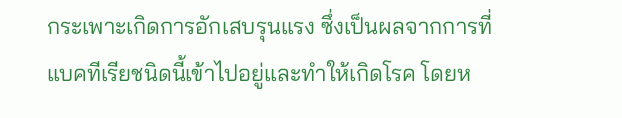กระเพาะเกิดการอักเสบรุนแรง ซึ่งเป็นผลจากการที่แบคทีเรียชนิดนี้เข้าไปอยู่และทำให้เกิดโรค โดยห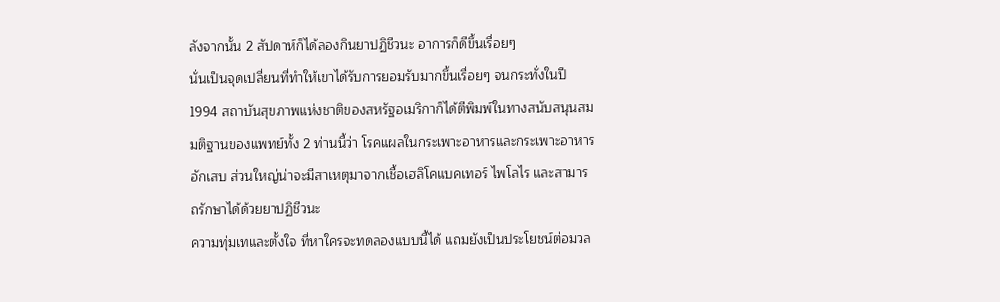ลังจากนั้น 2 สัปดาห์ก็ได้ลองกินยาปฏิชีวนะ อาการก็ดีขึ้นเรื่อยๆ
นั่นเป็นจุดเปลี่ยนที่ทำให้เขาได้รับการยอมรับมากขึ้นเรื่อยๆ จนกระทั่งในปี 1994 สถาบันสุขภาพแห่งชาติของสหรัฐอเมริกาก็ได้ตีพิมพ์ในทางสนับสนุนสมมติฐานของแพทย์ทั้ง 2 ท่านนี้ว่า โรคแผลในกระเพาะอาหารและกระเพาะอาหารอักเสบ ส่วนใหญ่น่าจะมีสาเหตุมาจากเชื้อเฮลิโคแบคเทอร์ ไพโลไร และสามารถรักษาได้ด้วยยาปฏิชีวนะ
ความทุ่มเทและตั้งใจ ที่หาใครจะทดลองแบบนี้ได้ แถมยังเป็นประโยชน์ต่อมวล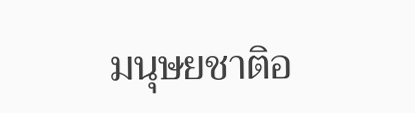มนุษยชาติอ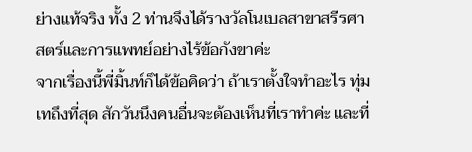ย่างแท้จริง ทั้ง 2 ท่านจึงได้รางวัลโนเบลสาขาสรีรศาสตร์และการแพทย์อย่างไร้ข้อกังขาค่ะ
จากเรื่องนี้พี่มิ้นท์ก็ได้ข้อคิดว่า ถ้าเราตั้งใจทำอะไร ทุ่มเทถึงที่สุด สักวันนึงคนอื่นจะต้องเห็นที่เราทำค่ะ และที่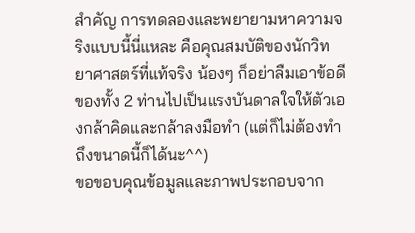สำคัญ การทดลองและพยายามหาความจริงแบบนี้นี่แหละ คือคุณสมบัติของนักวิทยาศาสตร์ที่แท้จริง น้องๆ ก็อย่าลืมเอาข้อดีของทั้ง 2 ท่านไปเป็นแรงบันดาลใจให้ตัวเองกล้าคิดและกล้าลงมือทำ (แต่ก็ไม่ต้องทำถึงขนาดนี้ก็ได้นะ^^)
ขอขอบคุณข้อมูลและภาพประกอบจาก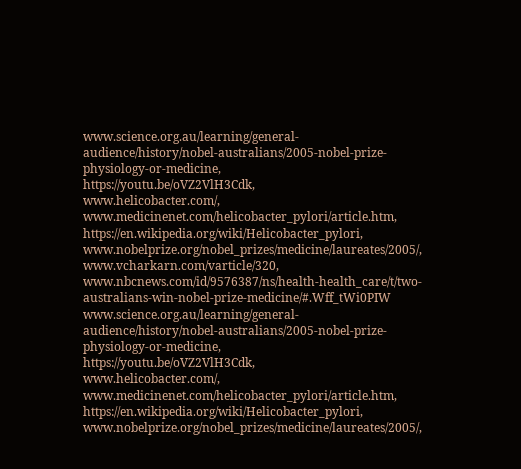www.science.org.au/learning/general-audience/history/nobel-australians/2005-nobel-prize-physiology-or-medicine,
https://youtu.be/oVZ2VlH3Cdk,
www.helicobacter.com/,
www.medicinenet.com/helicobacter_pylori/article.htm,
https://en.wikipedia.org/wiki/Helicobacter_pylori,
www.nobelprize.org/nobel_prizes/medicine/laureates/2005/,
www.vcharkarn.com/varticle/320,
www.nbcnews.com/id/9576387/ns/health-health_care/t/two-australians-win-nobel-prize-medicine/#.Wff_tWi0PIW
www.science.org.au/learning/general-audience/history/nobel-australians/2005-nobel-prize-physiology-or-medicine,
https://youtu.be/oVZ2VlH3Cdk,
www.helicobacter.com/,
www.medicinenet.com/helicobacter_pylori/article.htm,
https://en.wikipedia.org/wiki/Helicobacter_pylori,
www.nobelprize.org/nobel_prizes/medicine/laureates/2005/,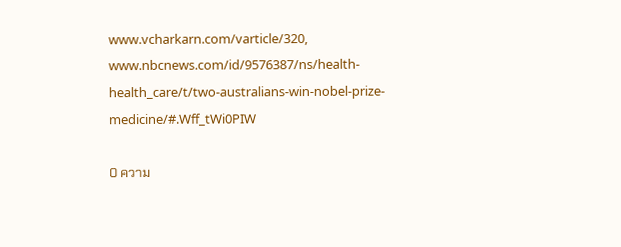www.vcharkarn.com/varticle/320,
www.nbcnews.com/id/9576387/ns/health-health_care/t/two-australians-win-nobel-prize-medicine/#.Wff_tWi0PIW

0 ความ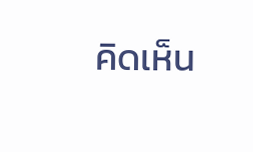คิดเห็น